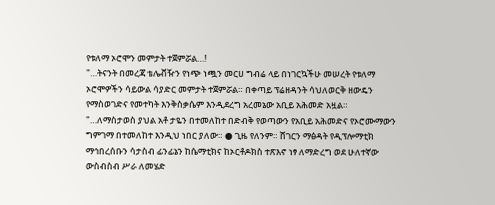የቱለማ ኦሮሞን መምታት ተጀምሯል…!
"…ትናንት በመረጃ ቴሌቭዥን የነጭ ነጯን መርሀ ግብሬ ላይ በነገርኳችሁ መሠረት የቱለማ ኦሮሞዎችን ሳይውል ሳያድር መምታት ተጀምሯል። በቀጣይ ፕሬዘዳንት ሳህለወርቅ ዘውዴን የማስወገድና የመተካት እንቅስቃሴም እንዲደረግ አረመኔው አቢይ አሕመድ አዟል።
"…ለማስታወስ ያህል አቶ ታዬን በተመለከተ በድብቅ የወጣውን የአቢይ አሕመድና የኦሮሙማውን ግምገማ በተመለከተ እንዲህ ነበር ያለው። ● ጊዜ የለንም። ሸገርን ማፅዳት የዲፕሎማቲክ ማኅበረሰቡን ሳታስብ ፊንፊኔን ከሴማቲክና ከኦርቶዶክስ ተጽእኖ ነፃ ለማድረግ ወደ ሁለተኛው ውስብስብ ሥራ ለመሄድ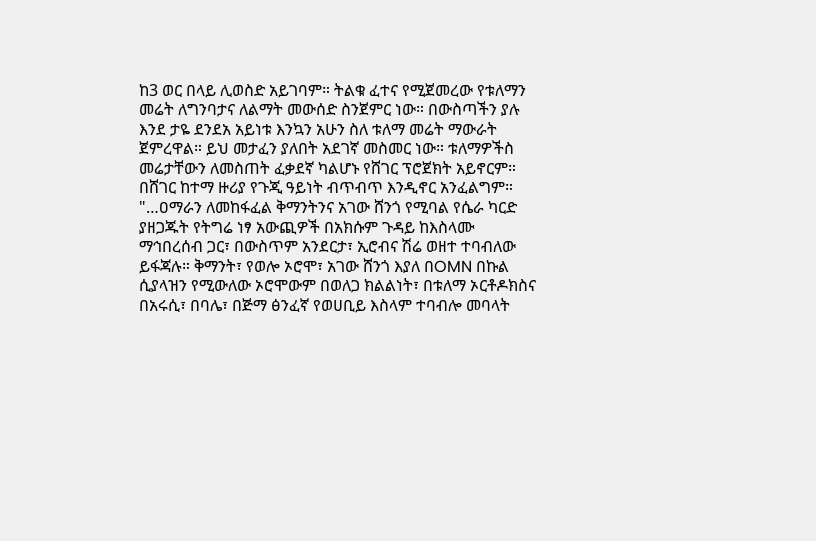ከ3 ወር በላይ ሊወስድ አይገባም። ትልቁ ፈተና የሚጀመረው የቱለማን መሬት ለግንባታና ለልማት መውሰድ ስንጀምር ነው። በውስጣችን ያሉ እንደ ታዬ ደንደአ አይነቱ እንኳን አሁን ስለ ቱለማ መሬት ማውራት ጀምረዋል። ይህ መታፈን ያለበት አደገኛ መስመር ነው። ቱለማዎችስ መሬታቸውን ለመስጠት ፈቃደኛ ካልሆኑ የሸገር ፕሮጀክት አይኖርም። በሸገር ከተማ ዙሪያ የጉጂ ዓይነት ብጥብጥ እንዲኖር አንፈልግም።
"…ዐማራን ለመከፋፈል ቅማንትንና አገው ሸንጎ የሚባል የሴራ ካርድ ያዘጋጁት የትግሬ ነፃ አውጪዎች በአክሱም ጉዳይ ከእስላሙ ማኅበረሰብ ጋር፣ በውስጥም አንደርታ፣ ኢሮብና ሽሬ ወዘተ ተባብለው ይፋጃሉ። ቅማንት፣ የወሎ ኦሮሞ፣ አገው ሸንጎ እያለ በOMN በኩል ሲያላዝን የሚውለው ኦሮሞውም በወለጋ ክልልነት፣ በቱለማ ኦርቶዶክስና በአሩሲ፣ በባሌ፣ በጅማ ፅንፈኛ የወሀቢይ እስላም ተባብሎ መባላት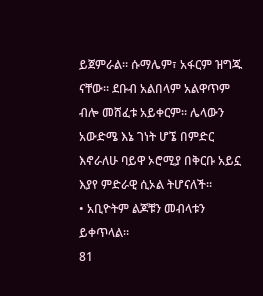ይጀምራል። ሱማሌም፣ አፋርም ዝግጁ ናቸው። ደቡብ አልበላም አልዋጥም ብሎ መሸፈቱ አይቀርም። ሌላውን አውድሜ እኔ ገነት ሆኜ በምድር እኖራለሁ ባይዋ ኦሮሚያ በቅርቡ አይኗ እያየ ምድራዊ ሲኦል ትሆናለች።
• አቢዮትም ልጆቹን መብላቱን ይቀጥላል።
81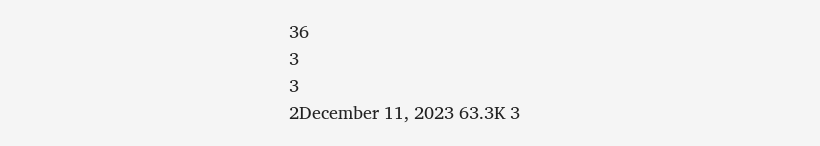36
3
3
2December 11, 2023 63.3K 3